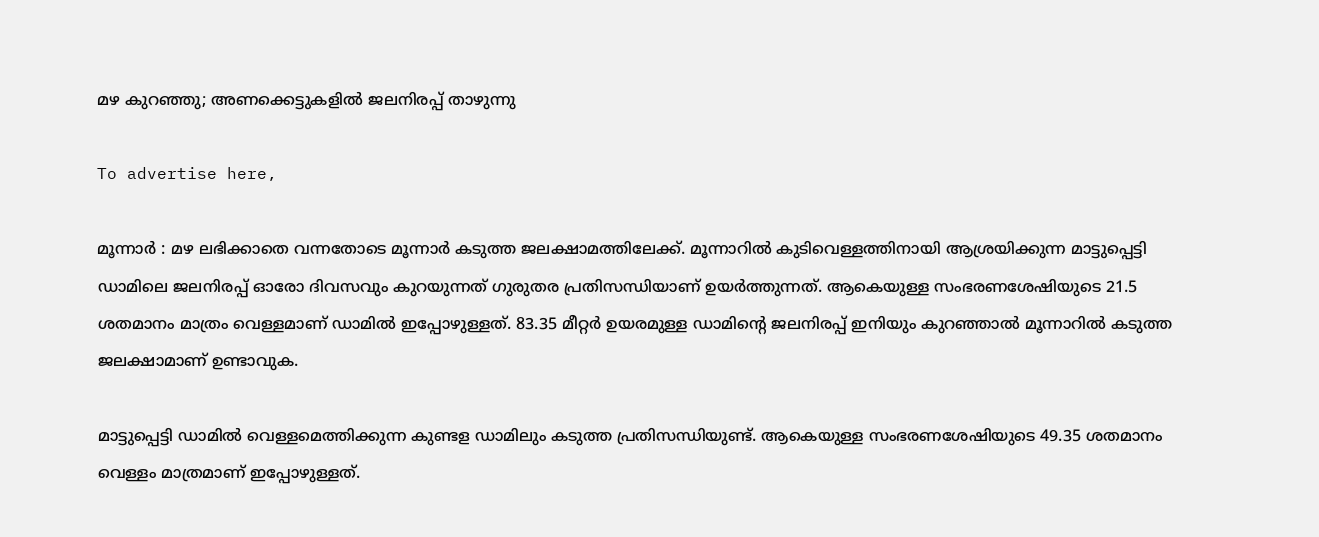മഴ കുറഞ്ഞു; അണക്കെട്ടുകളിൽ ജലനിരപ്പ് താഴുന്നു

To advertise here,

മൂന്നാർ : മഴ ലഭിക്കാതെ വന്നതോടെ മൂന്നാർ കടുത്ത ജലക്ഷാമത്തിലേക്ക്. മൂന്നാറിൽ കുടിവെള്ളത്തിനായി ആശ്രയിക്കുന്ന മാട്ടുപ്പെട്ടി ഡാമിലെ ജലനിരപ്പ് ഓരോ ദിവസവും കുറയുന്നത് ഗുരുതര പ്രതിസന്ധിയാണ് ഉയർത്തുന്നത്. ആകെയുള്ള സംഭരണശേഷിയുടെ 21.5 ശതമാനം മാത്രം വെള്ളമാണ് ഡാമിൽ ഇപ്പോഴുള്ളത്. 83.35 മീറ്റർ ഉയരമുള്ള ഡാമിന്റെ ജലനിരപ്പ് ഇനിയും കുറഞ്ഞാൽ മൂന്നാറിൽ കടുത്ത ജലക്ഷാമാണ് ഉണ്ടാവുക.

മാട്ടുപ്പെട്ടി ഡാമിൽ വെള്ളമെത്തിക്കുന്ന കുണ്ടള ഡാമിലും കടുത്ത പ്രതിസന്ധിയുണ്ട്. ആകെയുള്ള സംഭരണശേഷിയുടെ 49.35 ശതമാനം വെള്ളം മാത്രമാണ് ഇപ്പോഴുള്ളത്.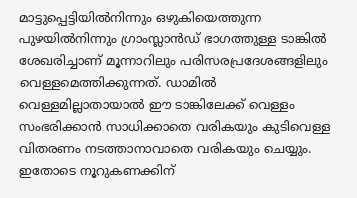മാട്ടുപ്പെട്ടിയിൽനിന്നും ഒഴുകിയെത്തുന്ന പുഴയിൽനിന്നും ഗ്രാംസ്ലാൻഡ് ഭാഗത്തുള്ള ടാങ്കിൽ ശേഖരിച്ചാണ് മൂന്നാറിലും പരിസരപ്രദേശങ്ങളിലും വെള്ളമെത്തിക്കുന്നത്. ഡാമിൽ വെള്ളമില്ലാതായാൽ ഈ ടാങ്കിലേക്ക് വെള്ളം സംഭരിക്കാൻ സാധിക്കാതെ വരികയും കുടിവെള്ള വിതരണം നടത്താനാവാതെ വരികയും ചെയ്യും. ഇതോടെ നൂറുകണക്കിന്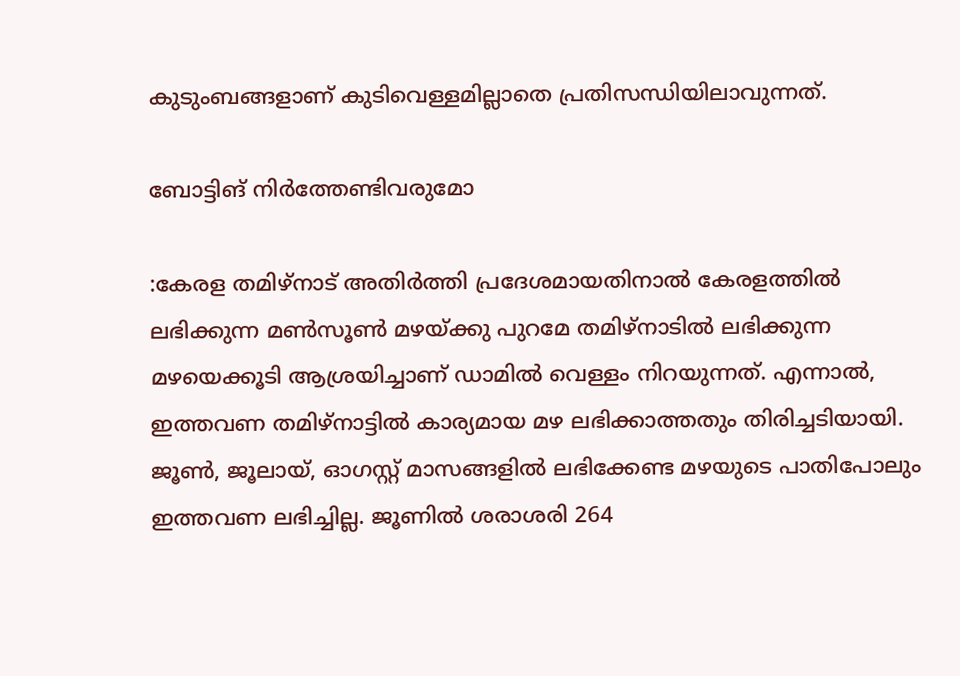കുടുംബങ്ങളാണ് കുടിവെള്ളമില്ലാതെ പ്രതിസന്ധിയിലാവുന്നത്.

ബോട്ടിങ് നിർത്തേണ്ടിവരുമോ

:കേരള തമിഴ്നാട് അതിർത്തി പ്രദേശമായതിനാൽ കേരളത്തിൽ ലഭിക്കുന്ന മൺസൂൺ മഴയ്ക്കു പുറമേ തമിഴ്നാടിൽ ലഭിക്കുന്ന മഴയെക്കൂടി ആശ്രയിച്ചാണ് ഡാമിൽ വെള്ളം നിറയുന്നത്. എന്നാൽ, ഇത്തവണ തമിഴ്നാട്ടിൽ കാര്യമായ മഴ ലഭിക്കാത്തതും തിരിച്ചടിയായി. ജൂൺ, ജൂലായ്, ഓഗസ്റ്റ് മാസങ്ങളിൽ ലഭിക്കേണ്ട മഴയുടെ പാതിപോലും ഇത്തവണ ലഭിച്ചില്ല. ജൂണിൽ ശരാശരി 264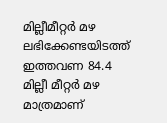മില്ലീമീറ്റർ മഴ ലഭിക്കേണ്ടയിടത്ത് ഇത്തവണ 84.4 മില്ലീ മീറ്റർ മഴ മാത്രമാണ്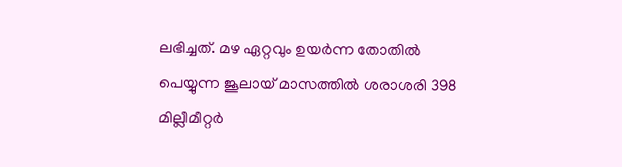ലഭിച്ചത്. മഴ ഏറ്റവും ഉയർന്ന തോതിൽ പെയ്യുന്ന ജൂലായ്‌ മാസത്തിൽ ശരാശരി 398 മില്ലീമീറ്റർ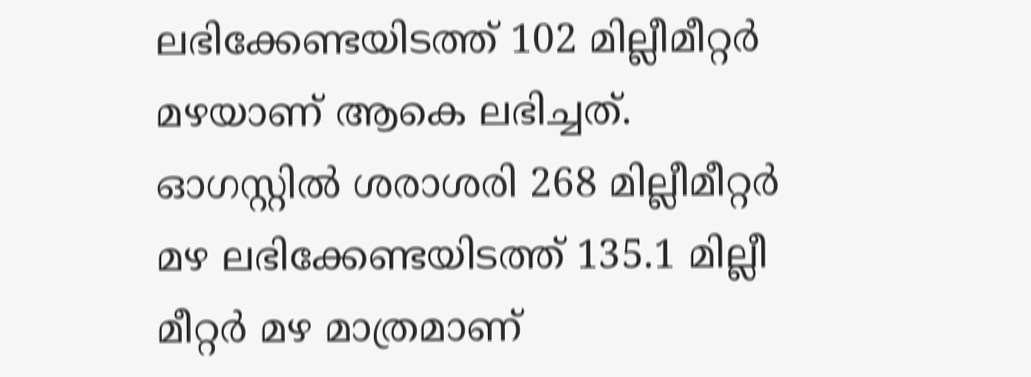ലഭിക്കേണ്ടയിടത്ത് 102 മില്ലീമീറ്റർ മഴയാണ് ആകെ ലഭിച്ചത്. ഓഗസ്റ്റിൽ ശരാശരി 268 മില്ലീമീറ്റർ മഴ ലഭിക്കേണ്ടയിടത്ത് 135.1 മില്ലീ മീറ്റർ മഴ മാത്രമാണ്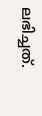ലഭിച്ചത്.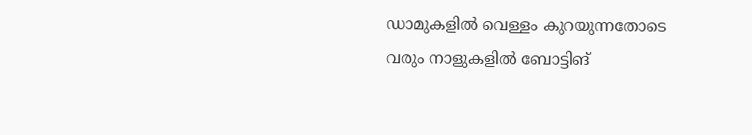ഡാമുകളിൽ വെള്ളം കുറയുന്നതോടെ വരും നാളുകളിൽ ബോട്ടിങ്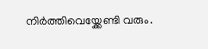നിർത്തിവെയ്ക്കേണ്ടി വരും.